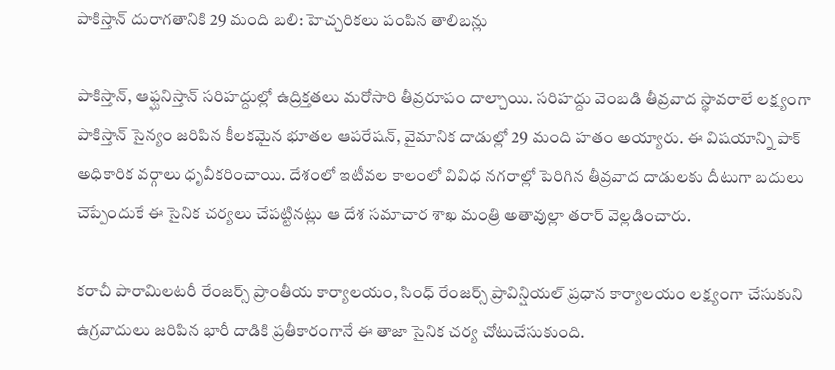పాకిస్తాన్ దురాగతానికి 29 మంది బలి: హెచ్చరికలు పంపిన తాలిబన్లు

పాకిస్తాన్, ఆఫ్ఘనిస్తాన్ సరిహద్దుల్లో ఉద్రిక్తతలు మరోసారి తీవ్రరూపం దాల్చాయి. సరిహద్దు వెంబడి తీవ్రవాద స్థావరాలే లక్ష్యంగా పాకిస్తాన్ సైన్యం జరిపిన కీలకమైన భూతల ఆపరేషన్, వైమానిక దాడుల్లో 29 మంది హతం అయ్యారు. ఈ విషయాన్ని పాక్ అధికారిక వర్గాలు ధృవీకరించాయి. దేశంలో ఇటీవల కాలంలో వివిధ నగరాల్లో పెరిగిన తీవ్రవాద దాడులకు దీటుగా బదులు చెప్పేందుకే ఈ సైనిక చర్యలు చేపట్టినట్లు ఆ దేశ సమాచార శాఖ మంత్రి అతావుల్లా తరార్ వెల్లడించారు.

కరాచీ పారామిలటరీ రేంజర్స్ ప్రాంతీయ కార్యాలయం, సింధ్ రేంజర్స్ ప్రావిన్షియల్ ప్రధాన కార్యాలయం లక్ష్యంగా చేసుకుని ఉగ్రవాదులు జరిపిన భారీ దాడికి ప్రతీకారంగానే ఈ తాజా సైనిక చర్య చోటుచేసుకుంది.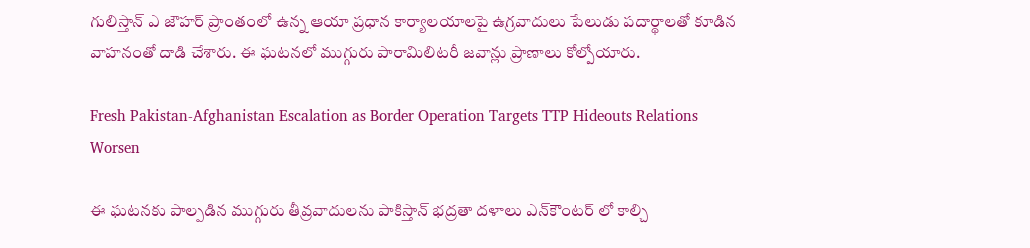గులిస్తాన్ ఎ జౌహర్ ప్రాంతంలో ఉన్న ఆయా ప్రధాన కార్యాలయాలపై ఉగ్రవాదులు పేలుడు పదార్థాలతో కూడిన వాహనంతో దాడి చేశారు. ఈ ఘటనలో ముగ్గురు పారామిలిటరీ జవాన్లు ప్రాణాలు కోల్పోయారు.

Fresh Pakistan-Afghanistan Escalation as Border Operation Targets TTP Hideouts Relations Worsen

ఈ ఘటనకు పాల్పడిన ముగ్గురు తీవ్రవాదులను పాకిస్తాన్ భద్రతా దళాలు ఎన్‌కౌంటర్ లో కాల్చి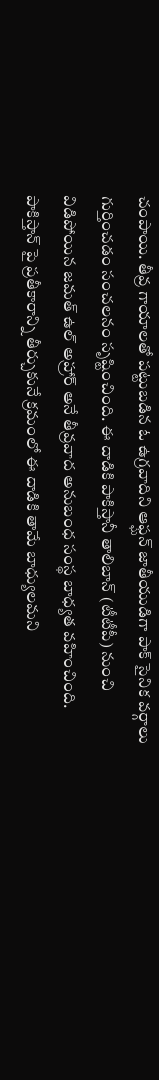చంపాయి. తీవ్ర గాయాలతో పట్టుబడిన ఓ ఉగ్రవాదిని ఆఫ్ఘన్ జాతీయుడిగా పాక్ సైనిక వర్గాలు గుర్తించడం సంచలనం సృష్టించింది. ఈ దాడికి పాకిస్తానీ తాలిబాన్ (టీటీపీ) నుంచి విడిపోయిన జమత్ ఉల్ అహ్రార్ అనే తీవ్రవాద అనుబంధ సంస్థ బాధ్యత వహించింది. పాకిస్తాన్ పై ప్రతీకారాన్ని తీర్చుకునే క్రమంలో ఈ దాడికి తామే బాధ్యులమని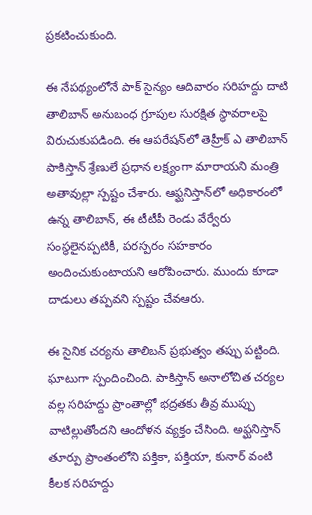ప్రకటించుకుంది.

ఈ నేపథ్యంలోనే పాక్ సైన్యం ఆదివారం సరిహద్దు దాటి తాలిబాన్ అనుబంధ గ్రూపుల సురక్షిత స్థావరాలపై విరుచుకుపడింది. ఈ ఆపరేషన్‌లో తెహ్రీక్ ఎ తాలిబాన్ పాకిస్తాన్ శ్రేణులే ప్రధాన లక్ష్యంగా మారాయని మంత్రి అతావుల్లా స్పష్టం చేశారు. ఆఫ్ఘనిస్తాన్‌లో అధికారంలో ఉన్న తాలిబాన్, ఈ టీటీపీ రెండు వేర్వేరు సంస్థలైనప్పటికీ, పరస్పరం సహకారం అందించుకుంటాయని ఆరోపించారు. ముందు కూడా దాడులు తప్పవని స్పష్టం చేవఆరు.

ఈ సైనిక చర్యను తాలిబన్ ప్రభుత్వం తప్పు పట్టింది. ఘాటుగా స్పందించింది. పాకిస్తాన్ అనాలోచిత చర్యల వల్ల సరిహద్దు ప్రాంతాల్లో భద్రతకు తీవ్ర ముప్పు వాటిల్లుతోందని ఆందోళన వ్యక్తం చేసింది. అఫ్ఘనిస్తాన్‌ తూర్పు ప్రాంతంలోని పక్తికా, పక్తియా, కునార్ వంటి కీలక సరిహద్దు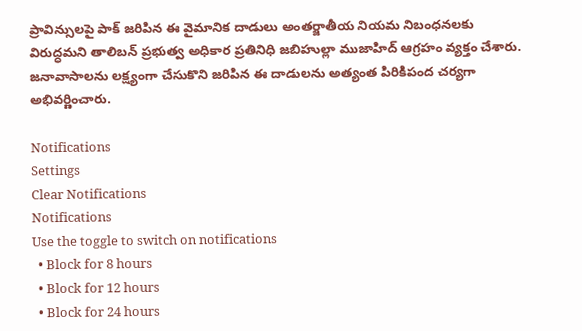ప్రావిన్సులపై పాక్ జరిపిన ఈ వైమానిక దాడులు అంతర్జాతీయ నియమ నిబంధనలకు విరుద్ధమని తాలిబన్ ప్రభుత్వ అధికార ప్రతినిధి జబిహుల్లా ముజాహిద్ ఆగ్రహం వ్యక్తం చేశారు. జనావాసాలను లక్ష్యంగా చేసుకొని జరిపిన ఈ దాడులను అత్యంత పిరికిపంద చర్యగా అభివర్ణించారు.

Notifications
Settings
Clear Notifications
Notifications
Use the toggle to switch on notifications
  • Block for 8 hours
  • Block for 12 hours
  • Block for 24 hours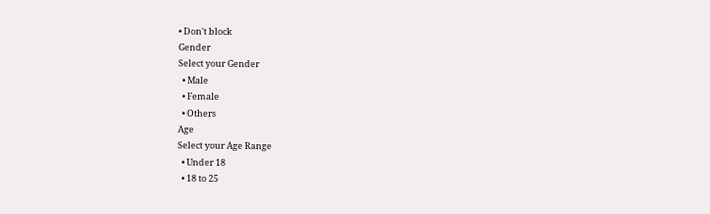• Don't block
Gender
Select your Gender
  • Male
  • Female
  • Others
Age
Select your Age Range
  • Under 18
  • 18 to 25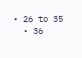• 26 to 35
  • 36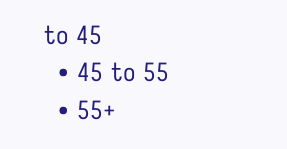to 45
  • 45 to 55
  • 55+